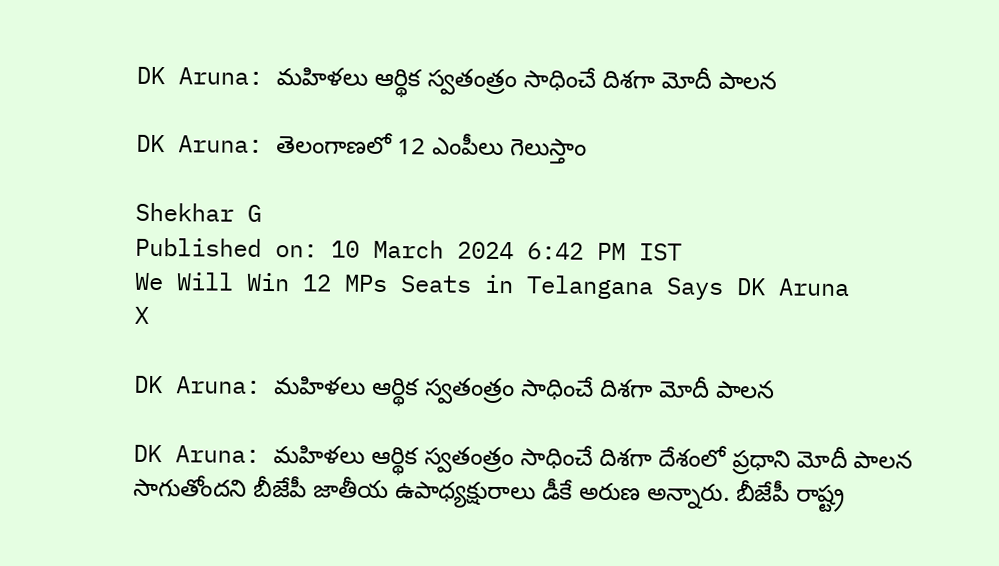DK Aruna: మహిళలు ఆర్థిక స్వతంత్రం సాధించే దిశగా మోదీ పాలన

DK Aruna: తెలంగాణలో 12 ఎంపీలు గెలుస్తాం

Shekhar G
Published on: 10 March 2024 6:42 PM IST
We Will Win 12 MPs Seats in Telangana Says DK Aruna
X

DK Aruna: మహిళలు ఆర్థిక స్వతంత్రం సాధించే దిశగా మోదీ పాలన

DK Aruna: మహిళలు ఆర్థిక స్వతంత్రం సాధించే దిశగా దేశంలో ప్రధాని మోదీ పాలన సాగుతోందని బీజేపీ జాతీయ ఉపాధ్యక్షురాలు డీకే అరుణ అన్నారు. బీజేపీ రాష్ట్ర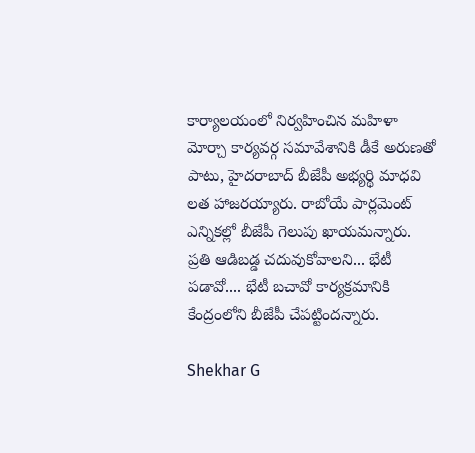కార్యాలయంలో నిర్వహించిన మహిళా మోర్చా కార్యవర్గ సమావేశానికి డీకే అరుణతో పాటు, హైదరాబాద్ బీజేపీ అభ్యర్థి మాధవి లత హాజరయ్యారు. రాబోయే పార్లమెంట్ ఎన్నికల్లో బీజేపీ గెలుపు ఖాయమన్నారు. ప్రతి ఆడిబడ్డ చదువుకోవాలని... భేటీ పడావో.... భేటీ బచావో కార్యక్రమానికి కేంద్రంలోని బీజేపీ చేపట్టిందన్నారు.

Shekhar G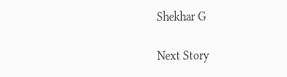Shekhar G

Next Story